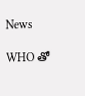News

WHO తో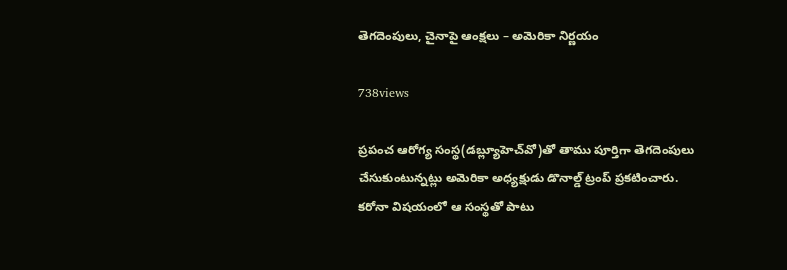తెగదెంపులు, చైనాపై ఆంక్షలు – అమెరికా నిర్ణయం

738views

ప్రపంచ ఆరోగ్య సంస్థ(డబ్ల్యూహెచ్‌వో)తో తాము పూర్తిగా తెగదెంపులు చేసుకుంటున్నట్లు అమెరికా అధ్యక్షుడు డొనాల్డ్‌ ట్రంప్‌ ప్రకటించారు. కరోనా విషయంలో ఆ సంస్థతో పాటు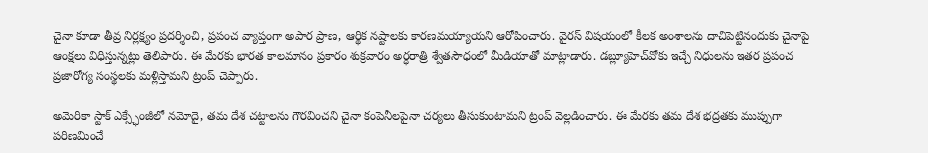చైనా కూడా తీవ్ర నిర్లక్ష్యం ప్రదర్శించి, ప్రపంచ వ్యాప్తంగా అపార ప్రాణ, ఆర్థిక నష్టాలకు కారణమయ్యాయని ఆరోపించారు. వైరస్ విషయంలో కీలక అంశాలను దాచిపెట్టినందుకు చైనాపై ఆంక్షలు విధిస్తున్నట్లు తెలిపారు. ఈ మేరకు భారత కాలమానం ప్రకారం శుక్రవారం అర్ధరాత్రి శ్వేతసౌధంలో మీడియాతో మాట్లాడారు. డబ్ల్యూహెచ్‌వోకు ఇచ్చే నిధులను ఇతర ప్రపంచ ప్రజారోగ్య సంస్థలకు మళ్లిస్తామని ట్రంప్‌ చెప్పారు.

అమెరికా స్టాక్‌ ఎక్స్ఛేంజీలో నమోదై, తమ దేశ చట్టాలను గౌరవించని చైనా కంపెనీలపైనా చర్యలు తీసుకుంటామని ట్రంప్‌ వెల్లడించారు. ఈ మేరకు తమ దేశ భద్రతకు ముప్పుగా పరిణమించే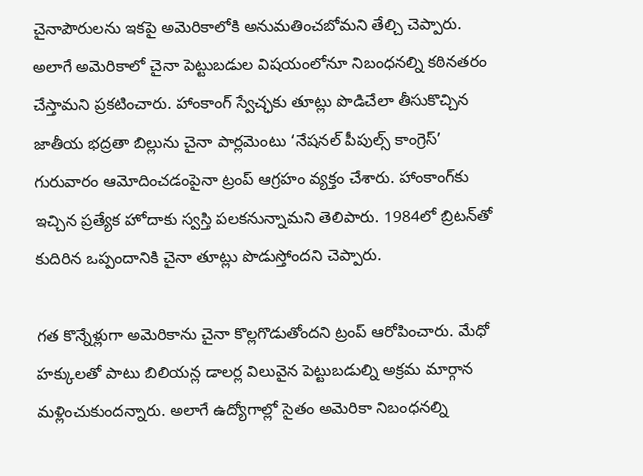చైనాపౌరులను ఇకపై అమెరికాలోకి అనుమతించబోమని తేల్చి చెప్పారు. అలాగే అమెరికాలో చైనా పెట్టుబడుల విషయంలోనూ నిబంధనల్ని కఠినతరం చేస్తామని ప్రకటించారు. హాంకాంగ్‌ స్వేచ్ఛకు తూట్లు పొడిచేలా తీసుకొచ్చిన జాతీయ భద్రతా బిల్లును చైనా పార్లమెంటు ‘నేషనల్‌ పీపుల్స్‌ కాంగ్రెస్‌’ గురువారం ఆమోదించడంపైనా ట్రంప్‌ ఆగ్రహం వ్యక్తం చేశారు. హాంకాంగ్‌కు ఇచ్చిన ప్రత్యేక హోదాకు స్వస్తి పలకనున్నామని తెలిపారు. 1984లో బ్రిటన్‌తో కుదిరిన ఒప్పందానికి చైనా తూట్లు పొడుస్తోందని చెప్పారు.

గత కొన్నేళ్లుగా అమెరికాను చైనా కొల్లగొడుతోందని ట్రంప్‌ ఆరోపించారు. మేధో హక్కులతో పాటు బిలియన్ల డాలర్ల విలువైన పెట్టుబడుల్ని అక్రమ మార్గాన మళ్లించుకుందన్నారు. అలాగే ఉద్యోగాల్లో సైతం అమెరికా నిబంధనల్ని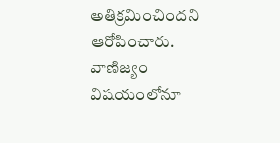అతిక్రమించిందని ఆరోపించారు. వాణిజ్యం విషయంలోనూ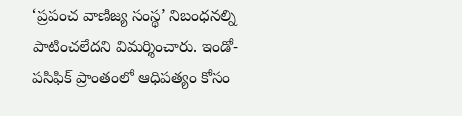‘ప్రపంచ వాణిజ్య సంస్థ’ నిబంధనల్ని పాటించలేదని విమర్శించారు. ఇండో-పసిఫిక్‌ ప్రాంతంలో ఆధిపత్యం కోసం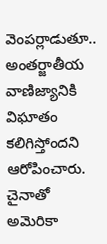వెంపర్లాడుతూ.. అంతర్జాతీయ వాణిజ్యానికి విఘాతం కలిగిస్తోందని ఆరోపించారు. చైనాతో అమెరికా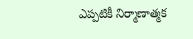ఎప్పటికీ నిర్మాణాత్మక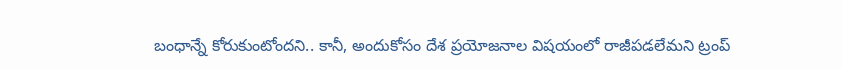బంధాన్నే కోరుకుంటోందని.. కానీ, అందుకోసం దేశ ప్రయోజనాల విషయంలో రాజీపడలేమని ట్రంప్‌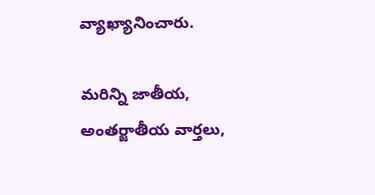వ్యాఖ్యానించారు.

మరిన్ని జాతీయ, అంతర్జాతీయ వార్తలు,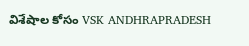విశేషాల కోసం VSK ANDHRAPRADESH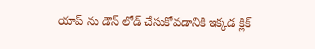యాప్ ను డౌన్ లోడ్ చేసుకోవడానికి ఇక్కడ క్లిక్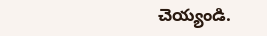చెయ్యండి.